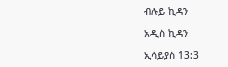ብሉይ ኪዳን

አዲስ ኪዳን

ኢሳይያስ 13:3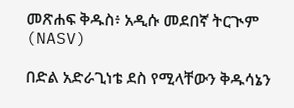መጽሐፍ ቅዱስ፥ አዲሱ መደበኛ ትርጒም (NASV)

በድል አድራጊነቴ ደስ የሚላቸውን ቅዱሳኔን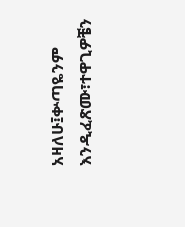አዛለሁ፤ቍጣዬንም እንዲፈጽሙ፣ተዋጊዎቼን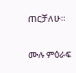ጠርቻለሁ።

ሙሉ ምዕራፍ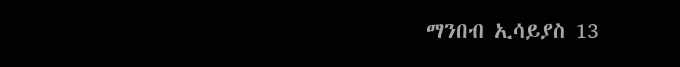ማንበብ ኢሳይያስ 13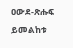ዐውደ-ጽሑፍ ይመልከቱ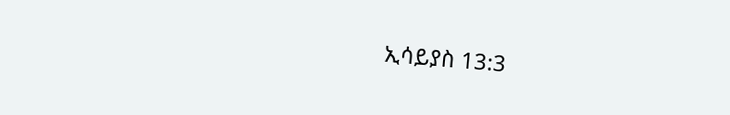ኢሳይያስ 13:3